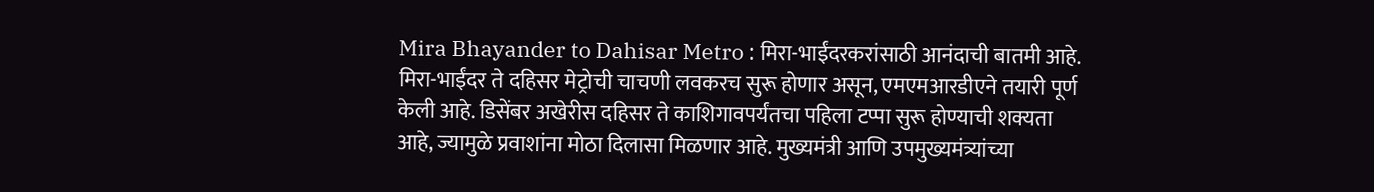Mira Bhayander to Dahisar Metro : मिरा-भाईंदरकरांसाठी आनंदाची बातमी आहे. मिरा-भाईंदर ते दहिसर मेट्रोची चाचणी लवकरच सुरू होणार असून, एमएमआरडीएने तयारी पूर्ण केली आहे. डिसेंबर अखेरीस दहिसर ते काशिगावपर्यंतचा पहिला टप्पा सुरू होण्याची शक्यता आहे, ज्यामुळे प्रवाशांना मोठा दिलासा मिळणार आहे. मुख्यमंत्री आणि उपमुख्यमंत्र्यांच्या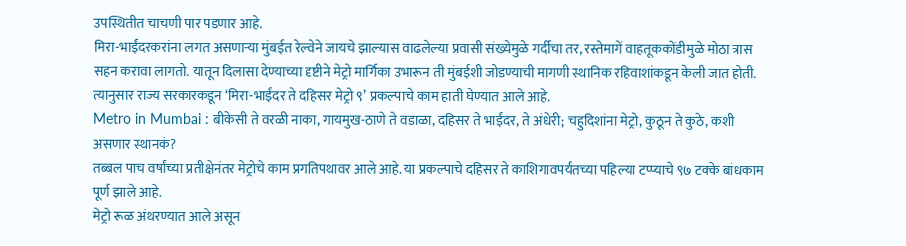उपस्थितीत चाचणी पार पडणार आहे.
मिरा-भाईंदरकरांना लगत असणाऱ्या मुंबईत रेल्वेने जायचे झाल्यास वाढलेल्या प्रवासी संख्येमुळे गर्दीचा तर, रस्तेमागें वाहतूककोंडीमुळे मोठा त्रास सहन करावा लागतो. यातून दिलासा देण्याच्या दृष्टीने मेट्रो मार्गिका उभारून ती मुंबईशी जोडण्याची मागणी स्थानिक रहिवाशांकडून केली जात होती. त्यानुसार राज्य सरकारकडून ‘मिरा-भाईंदर ते दहिसर मेट्रो ९’ प्रकल्पाचे काम हाती घेण्यात आले आहे.
Metro in Mumbai : बीकेसी ते वरळी नाका, गायमुख-ठाणे ते वडाळा, दहिसर ते भाईंदर, ते अंधेरी; चहुदिशांना मेट्रो, कुठून ते कुठे, कशी असणार स्थानकं?
तब्बल पाच वर्षांच्या प्रतीक्षेनंतर मेट्रोचे काम प्रगतिपथावर आले आहे. या प्रकल्पाचे दहिसर ते काशिगावपर्यंतच्या पहिल्या टप्प्याचे ९७ टक्के बांधकाम पूर्ण झाले आहे.
मेट्रो रूळ अंथरण्यात आले असून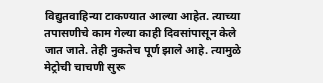विद्युतवाहिन्या टाकण्यात आल्या आहेत. त्याच्या तपासणीचे काम गेल्या काही दिवसांपासून केले जात जाते. तेही नुकतेच पूर्ण झाले आहे. त्यामुळे मेट्रोची चाचणी सुरू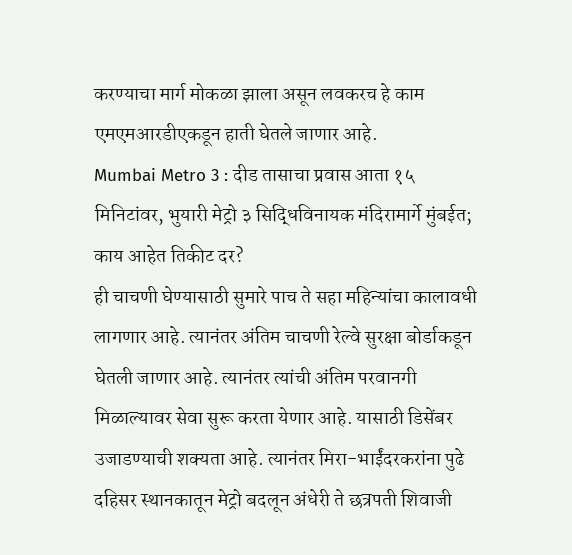करण्याचा मार्ग मोकळा झाला असून लवकरच हे काम एमएमआरडीएकडून हाती घेतले जाणार आहे.
Mumbai Metro 3 : दीड तासाचा प्रवास आता १५ मिनिटांवर, भुयारी मेट्रो ३ सिद्धिविनायक मंदिरामार्गे मुंबईत; काय आहेत तिकीट दर?
ही चाचणी घेण्यासाठी सुमारे पाच ते सहा महिन्यांचा कालावधी लागणार आहे. त्यानंतर अंतिम चाचणी रेल्वे सुरक्षा बोर्डाकडून घेतली जाणार आहे. त्यानंतर त्यांची अंतिम परवानगी मिळाल्यावर सेवा सुरू करता येणार आहे. यासाठी डिसेंबर उजाडण्याची शक्यता आहे. त्यानंतर मिरा-भाईंदरकरांना पुढे दहिसर स्थानकातून मेट्रो बदलून अंधेरी ते छत्रपती शिवाजी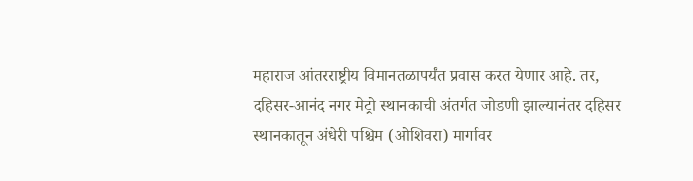महाराज आंतरराष्ट्रीय विमानतळापर्यंत प्रवास करत येणार आहे. तर, दहिसर-आनंद नगर मेट्रो स्थानकाची अंतर्गत जोडणी झाल्यानंतर दहिसर स्थानकातून अंधेरी पश्चिम (ओशिवरा) मार्गावर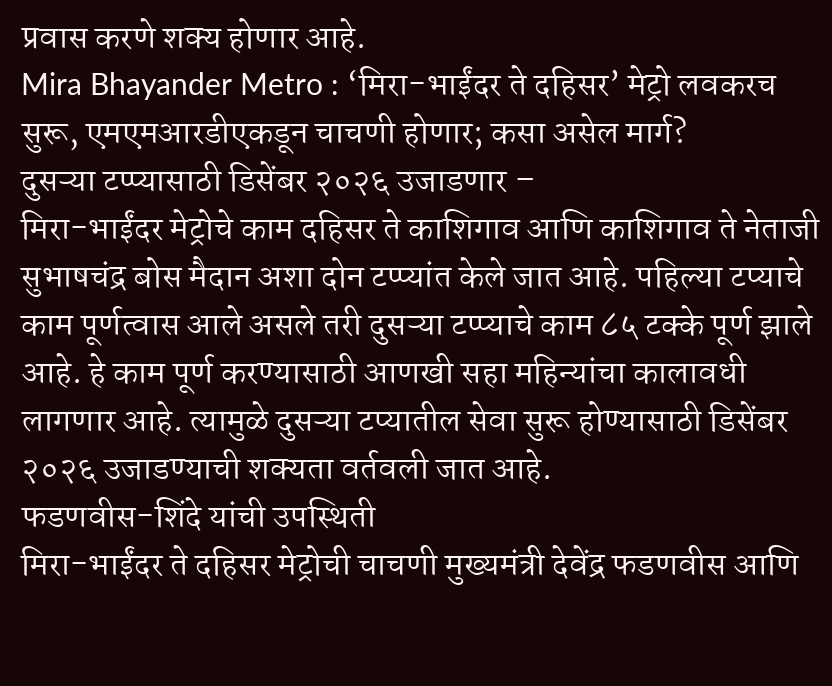प्रवास करणे शक्य होणार आहे.
Mira Bhayander Metro : ‘मिरा-भाईंदर ते दहिसर’ मेट्रो लवकरच सुरू, एमएमआरडीएकडून चाचणी होणार; कसा असेल मार्ग?
दुसऱ्या टप्प्यासाठी डिसेंबर २०२६ उजाडणार –
मिरा-भाईंदर मेट्रोचे काम दहिसर ते काशिगाव आणि काशिगाव ते नेताजी सुभाषचंद्र बोस मैदान अशा दोन टप्प्यांत केले जात आहे. पहिल्या टप्याचे काम पूर्णत्वास आले असले तरी दुसऱ्या टप्प्याचे काम ८५ टक्के पूर्ण झाले आहे. हे काम पूर्ण करण्यासाठी आणखी सहा महिन्यांचा कालावधी लागणार आहे. त्यामुळे दुसऱ्या टप्यातील सेवा सुरू होण्यासाठी डिसेंबर २०२६ उजाडण्याची शक्यता वर्तवली जात आहे.
फडणवीस-शिंदे यांची उपस्थिती
मिरा-भाईंदर ते दहिसर मेट्रोची चाचणी मुख्यमंत्री देवेंद्र फडणवीस आणि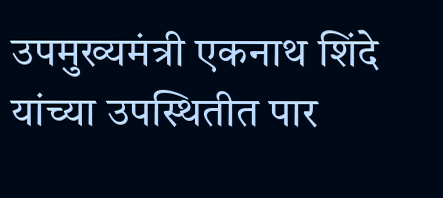उपमुख्यमंत्री एकनाथ शिंदे यांच्या उपस्थितीत पार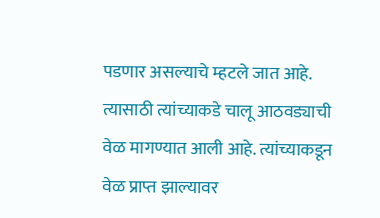पडणार असल्याचे म्हटले जात आहे. त्यासाठी त्यांच्याकडे चालू आठवड्याची वेळ मागण्यात आली आहे. त्यांच्याकडून वेळ प्राप्त झाल्यावर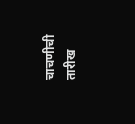चाचणीची तारीख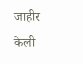जाहीर केली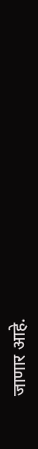जाणार आहे.